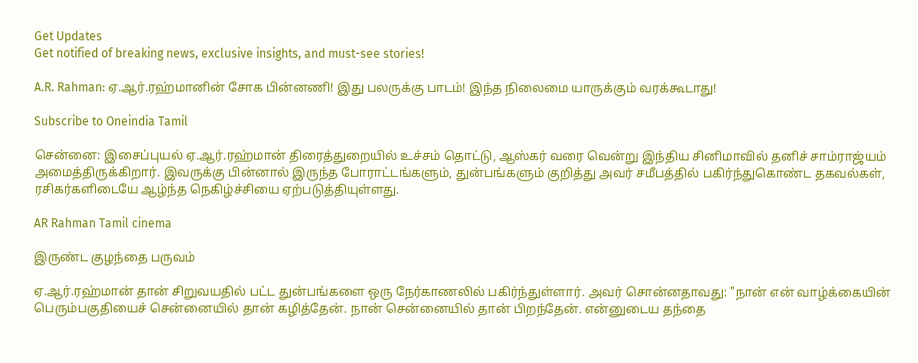Get Updates
Get notified of breaking news, exclusive insights, and must-see stories!

A.R. Rahman: ஏ.ஆர்.ரஹ்மானின் சோக பின்னணி! இது பலருக்கு பாடம்! இந்த நிலைமை யாருக்கும் வரக்கூடாது!

Subscribe to Oneindia Tamil

சென்னை: இசைப்புயல் ஏ.ஆர்.ரஹ்மான் திரைத்துறையில் உச்சம் தொட்டு, ஆஸ்கர் வரை வென்று இந்திய சினிமாவில் தனிச் சாம்ராஜ்யம் அமைத்திருக்கிறார். இவருக்கு பின்னால் இருந்த போராட்டங்களும், துன்பங்களும் குறித்து அவர் சமீபத்தில் பகிர்ந்துகொண்ட தகவல்கள், ரசிகர்களிடையே ஆழ்ந்த நெகிழ்ச்சியை ஏற்படுத்தியுள்ளது.

AR Rahman Tamil cinema

இருண்ட குழந்தை பருவம்

ஏ.ஆர்.ரஹ்மான் தான் சிறுவயதில் பட்ட துன்பங்களை ஒரு நேர்காணலில் பகிர்ந்துள்ளார். அவர் சொன்னதாவது: "நான் என் வாழ்க்கையின் பெரும்பகுதியைச் சென்னையில் தான் கழித்தேன். நான் சென்னையில் தான் பிறந்தேன். என்னுடைய தந்தை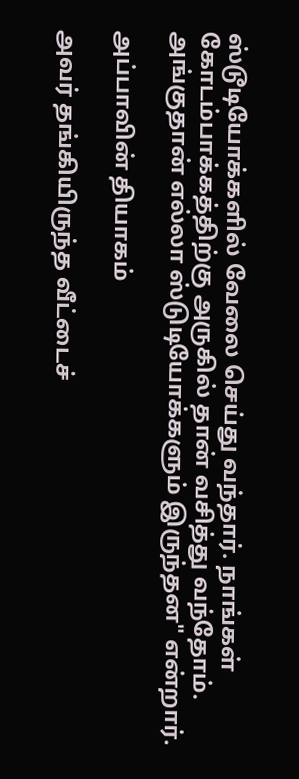ஸ்டூடியோக்களில் வேலை செய்து வந்தார். நாங்கள் கோடம்பாக்கத்திற்கு அருகில் தான் வசித்து வந்தோம். அங்குதான் எல்லா ஸ்டுடியோக்களும் இருந்தன" என்றார்.

அப்பாவின் தியாகம்

அவர் தங்கியிருந்த வீட்டைச்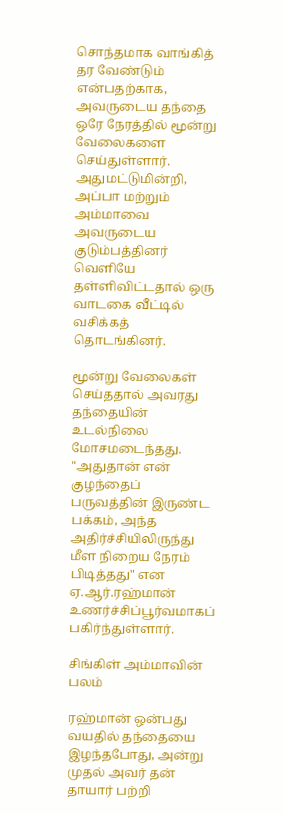சொந்தமாக வாங்கித் தர வேண்டும் என்பதற்காக, அவருடைய தந்தை ஒரே நேரத்தில் மூன்று வேலைகளை செய்துள்ளார். அதுமட்டுமின்றி, அப்பா மற்றும் அம்மாவை அவருடைய குடும்பத்தினர் வெளியே தள்ளிவிட்டதால் ஒரு வாடகை வீட்டில் வசிக்கத் தொடங்கினர்.

மூன்று வேலைகள் செய்ததால் அவரது தந்தையின் உடல்நிலை மோசமடைந்தது. "அதுதான் என் குழந்தைப் பருவத்தின் இருண்ட பக்கம், அந்த அதிர்ச்சியிலிருந்து மீள நிறைய நேரம் பிடித்தது" என ஏ.ஆர்.ரஹ்மான் உணர்ச்சிப்பூர்வமாகப் பகிர்ந்துள்ளார்.

சிங்கிள் அம்மாவின் பலம்

ரஹ்மான் ஒன்பது வயதில் தந்தையை இழந்தபோது, அன்று முதல் அவர் தன் தாயார் பற்றி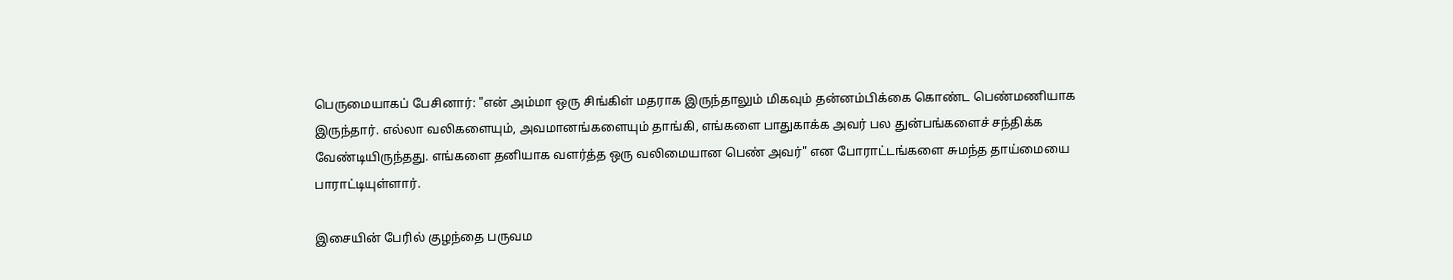பெருமையாகப் பேசினார்: "என் அம்மா ஒரு சிங்கிள் மதராக இருந்தாலும் மிகவும் தன்னம்பிக்கை கொண்ட பெண்மணியாக இருந்தார். எல்லா வலிகளையும், அவமானங்களையும் தாங்கி, எங்களை பாதுகாக்க அவர் பல துன்பங்களைச் சந்திக்க வேண்டியிருந்தது. எங்களை தனியாக வளர்த்த ஒரு வலிமையான பெண் அவர்" என போராட்டங்களை சுமந்த தாய்மையை பாராட்டியுள்ளார்.

இசையின் பேரில் குழந்தை பருவம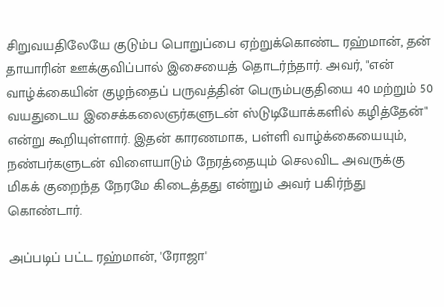சிறுவயதிலேயே குடும்ப பொறுப்பை ஏற்றுக்கொண்ட ரஹ்மான், தன் தாயாரின் ஊக்குவிப்பால் இசையைத் தொடர்ந்தார். அவர், "என் வாழ்க்கையின் குழந்தைப் பருவத்தின் பெரும்பகுதியை 40 மற்றும் 50 வயதுடைய இசைக்கலைஞர்களுடன் ஸ்டுடியோக்களில் கழித்தேன்" என்று கூறியுள்ளார். இதன் காரணமாக, பள்ளி வாழ்க்கையையும், நண்பர்களுடன் விளையாடும் நேரத்தையும் செலவிட அவருக்கு மிகக் குறைந்த நேரமே கிடைத்தது என்றும் அவர் பகிர்ந்து கொண்டார்.

அப்படிப் பட்ட ரஹ்மான், 'ரோஜா'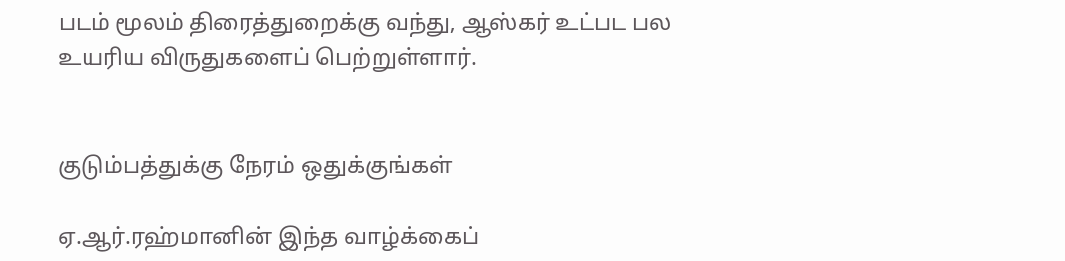படம் மூலம் திரைத்துறைக்கு வந்து, ஆஸ்கர் உட்பட பல உயரிய விருதுகளைப் பெற்றுள்ளார்.


குடும்பத்துக்கு நேரம் ஒதுக்குங்கள்

ஏ.ஆர்.ரஹ்மானின் இந்த வாழ்க்கைப்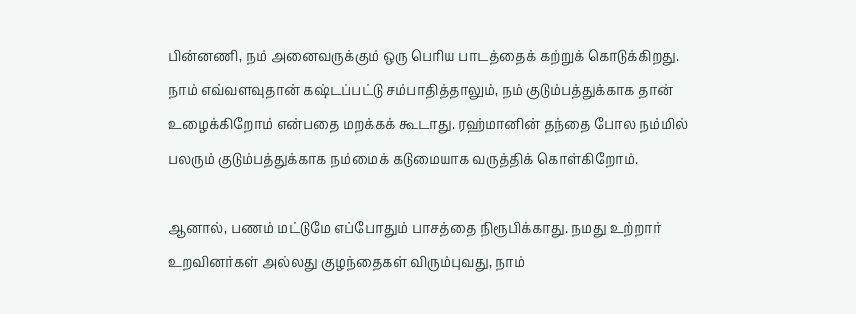பின்னணி, நம் அனைவருக்கும் ஒரு பெரிய பாடத்தைக் கற்றுக் கொடுக்கிறது. நாம் எவ்வளவுதான் கஷ்டப்பட்டு சம்பாதித்தாலும், நம் குடும்பத்துக்காக தான் உழைக்கிறோம் என்பதை மறக்கக் கூடாது. ரஹ்மானின் தந்தை போல நம்மில் பலரும் குடும்பத்துக்காக நம்மைக் கடுமையாக வருத்திக் கொள்கிறோம்.

ஆனால், பணம் மட்டுமே எப்போதும் பாசத்தை நிரூபிக்காது. நமது உற்றார் உறவினர்கள் அல்லது குழந்தைகள் விரும்புவது, நாம்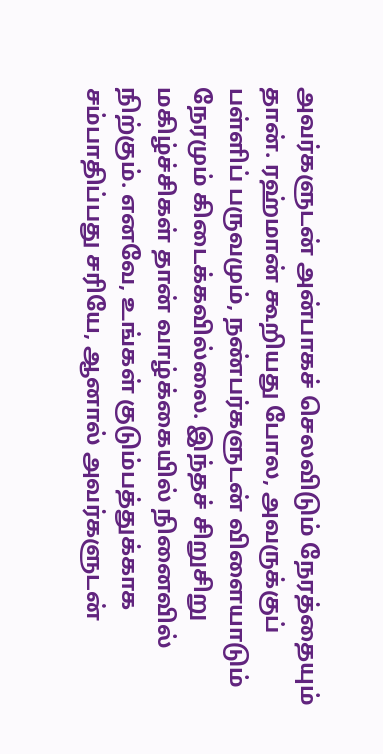அவர்களுடன் அன்பாகச் செலவிடும் நேரத்தையும் தான். ரஹ்மான் கூறியது போல, அவருக்குப் பள்ளிப் பருவமும், நண்பர்களுடன் விளையாடும் நேரமும் கிடைக்கவில்லை. இந்தச் சிறுசிறு மகிழ்ச்சிகள் தான் வாழ்க்கையில் நினைவில் நிற்கும். எனவே, உங்கள் குடும்பத்துக்காக சம்பாதிப்பது சரியே, ஆனால் அவர்களுடன்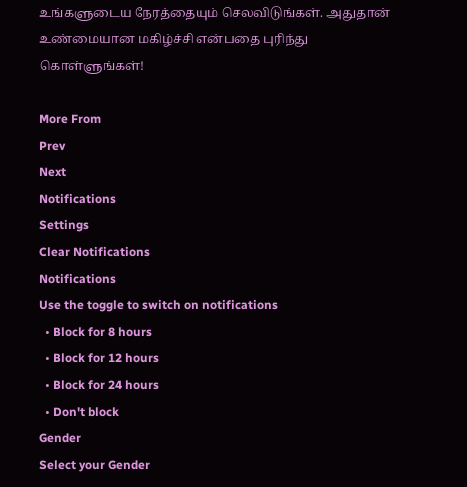உங்களுடைய நேரத்தையும் செலவிடுங்கள். அதுதான் உண்மையான மகிழ்ச்சி என்பதை புரிந்து கொள்ளுங்கள்!

More From
Prev
Next
Notifications
Settings
Clear Notifications
Notifications
Use the toggle to switch on notifications
  • Block for 8 hours
  • Block for 12 hours
  • Block for 24 hours
  • Don't block
Gender
Select your Gender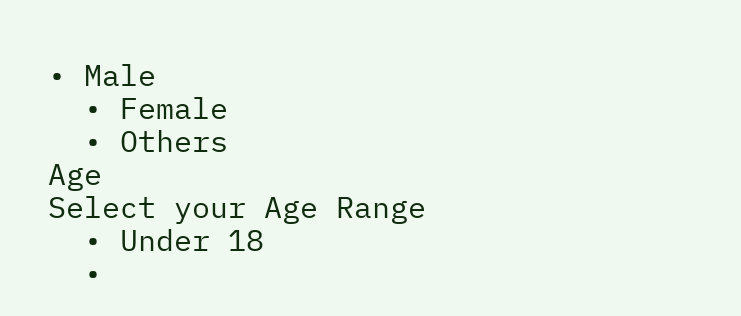• Male
  • Female
  • Others
Age
Select your Age Range
  • Under 18
  •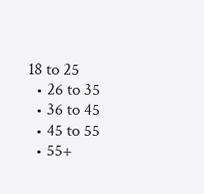18 to 25
  • 26 to 35
  • 36 to 45
  • 45 to 55
  • 55+